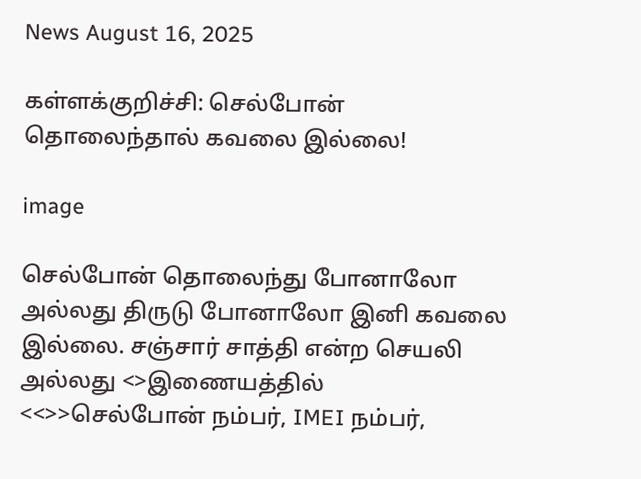News August 16, 2025

கள்ளக்குறிச்சி: செல்போன் தொலைந்தால் கவலை இல்லை!

image

செல்போன் தொலைந்து போனாலோ அல்லது திருடு போனாலோ இனி கவலை இல்லை. சஞ்சார் சாத்தி என்ற செயலி அல்லது <>இணையத்தில் <<>>செல்போன் நம்பர், IMEI நம்பர்,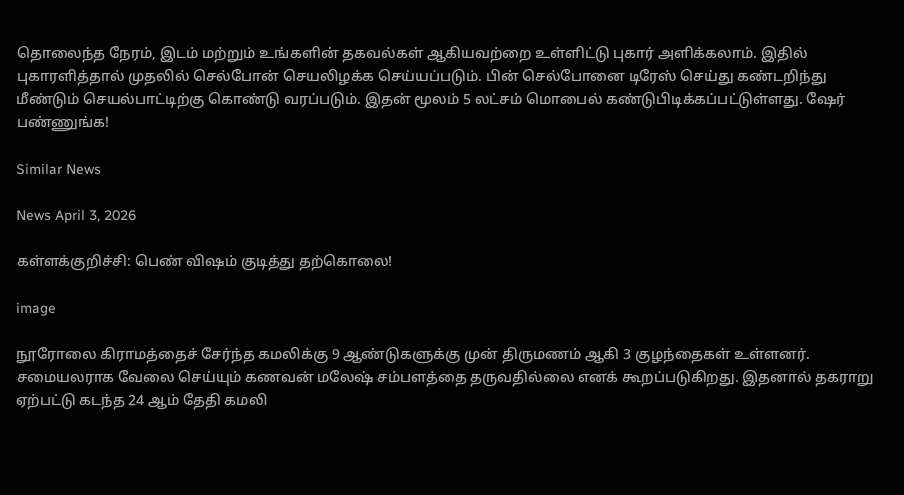தொலைந்த நேரம், இடம் மற்றும் உங்களின் தகவல்கள் ஆகியவற்றை உள்ளிட்டு புகார் அளிக்கலாம். இதில் புகாரளித்தால் முதலில் செல்போன் செயலிழக்க செய்யப்படும். பின் செல்போனை டிரேஸ் செய்து கண்டறிந்து மீண்டும் செயல்பாட்டிற்கு கொண்டு வரப்படும். இதன் மூலம் 5 லட்சம் மொபைல் கண்டுபிடிக்கப்பட்டுள்ளது. ஷேர் பண்ணுங்க!

Similar News

News April 3, 2026

கள்ளக்குறிச்சி: பெண் விஷம் குடித்து தற்கொலை!

image

நூரோலை கிராமத்தைச் சேர்ந்த கமலிக்கு 9 ஆண்டுகளுக்கு முன் திருமணம் ஆகி 3 குழந்தைகள் உள்ளனர். சமையலராக வேலை செய்யும் கணவன் மலேஷ் சம்பளத்தை தருவதில்லை எனக் கூறப்படுகிறது. இதனால் தகராறு ஏற்பட்டு கடந்த 24 ஆம் தேதி கமலி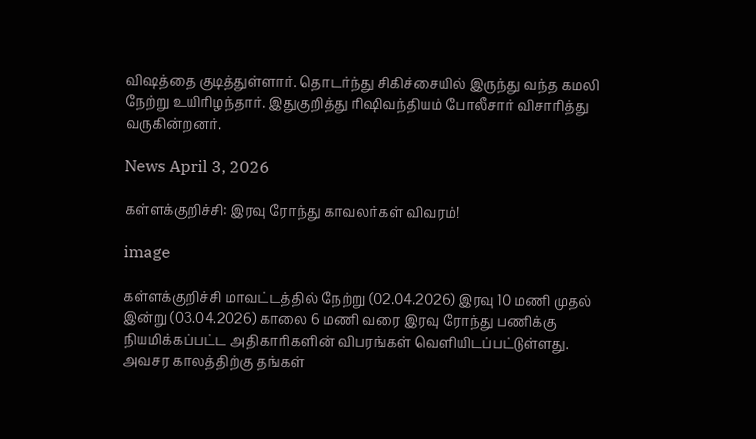விஷத்தை குடித்துள்ளார். தொடர்ந்து சிகிச்சையில் இருந்து வந்த கமலி நேற்று உயிரிழந்தார். இதுகுறித்து ரிஷிவந்தியம் போலீசார் விசாரித்து வருகின்றனர்.

News April 3, 2026

கள்ளக்குறிச்சி: இரவு ரோந்து காவலர்கள் விவரம்!

image

கள்ளக்குறிச்சி மாவட்டத்தில் நேற்று (02.04.2026) இரவு 10 மணி முதல் இன்று (03.04.2026) காலை 6 மணி வரை இரவு ரோந்து பணிக்கு நியமிக்கப்பட்ட அதிகாரிகளின் விபரங்கள் வெளியிடப்பட்டுள்ளது. அவசர காலத்திற்கு தங்கள்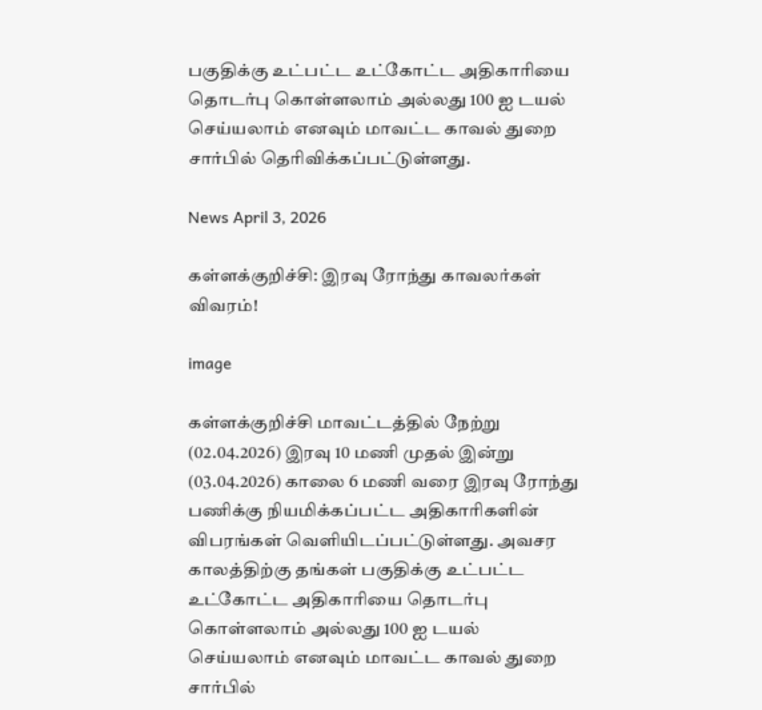பகுதிக்கு உட்பட்ட உட்கோட்ட அதிகாரியை தொடர்பு கொள்ளலாம் அல்லது 100 ஐ டயல் செய்யலாம் எனவும் மாவட்ட காவல் துறை சார்பில் தெரிவிக்கப்பட்டுள்ளது.

News April 3, 2026

கள்ளக்குறிச்சி: இரவு ரோந்து காவலர்கள் விவரம்!

image

கள்ளக்குறிச்சி மாவட்டத்தில் நேற்று (02.04.2026) இரவு 10 மணி முதல் இன்று (03.04.2026) காலை 6 மணி வரை இரவு ரோந்து பணிக்கு நியமிக்கப்பட்ட அதிகாரிகளின் விபரங்கள் வெளியிடப்பட்டுள்ளது. அவசர காலத்திற்கு தங்கள் பகுதிக்கு உட்பட்ட உட்கோட்ட அதிகாரியை தொடர்பு கொள்ளலாம் அல்லது 100 ஐ டயல் செய்யலாம் எனவும் மாவட்ட காவல் துறை சார்பில்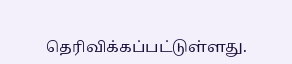தெரிவிக்கப்பட்டுள்ளது.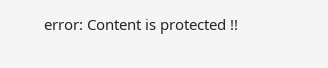error: Content is protected !!